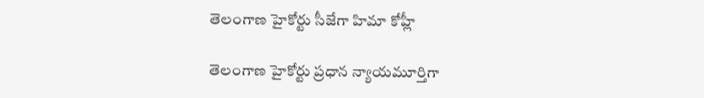తెలంగాణ హైకోర్టు సీజేగా హిమా కోహ్లీ

తెలంగాణ హైకోర్టు ప్రధాన న్యాయమూర్తిగా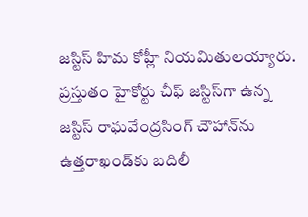జస్టిస్‌ హిమ కోహ్లీ నియమితుల‌య్యారు. ప్రస్తుతం హైకోర్టు చీఫ్‌ జస్టిస్‌గా ఉన్న జస్టిస్‌ రాఘవేంద్రసింగ్‌ చౌహాన్‌ను ఉత్తరాఖండ్‌కు బదిలీ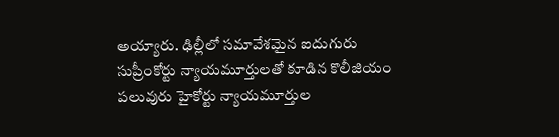అయ్యారు. ఢిల్లీలో సమావేశమైన ఐదుగురు సుప్రీంకోర్టు న్యాయమూర్తులతో కూడిన కొలీజియం పలువురు హైకోర్టు న్యాయమూర్తుల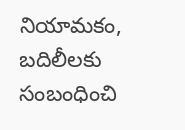నియామకం, బదిలీలకు సంబంధించి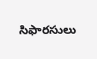సిఫార‌సులు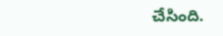చేసింది.